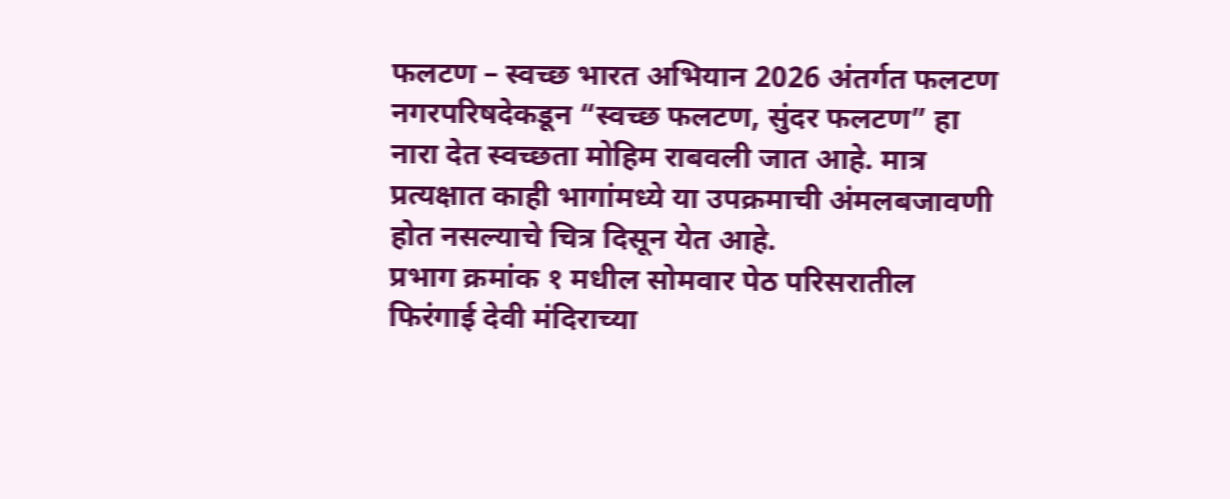फलटण – स्वच्छ भारत अभियान 2026 अंतर्गत फलटण नगरपरिषदेकडून “स्वच्छ फलटण, सुंदर फलटण” हा नारा देत स्वच्छता मोहिम राबवली जात आहे. मात्र प्रत्यक्षात काही भागांमध्ये या उपक्रमाची अंमलबजावणी होत नसल्याचे चित्र दिसून येत आहे.
प्रभाग क्रमांक १ मधील सोमवार पेठ परिसरातील फिरंगाई देवी मंदिराच्या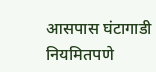आसपास घंटागाडी नियमितपणे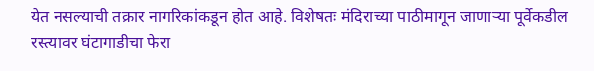येत नसल्याची तक्रार नागरिकांकडून होत आहे. विशेषतः मंदिराच्या पाठीमागून जाणाऱ्या पूर्वेकडील रस्त्यावर घंटागाडीचा फेरा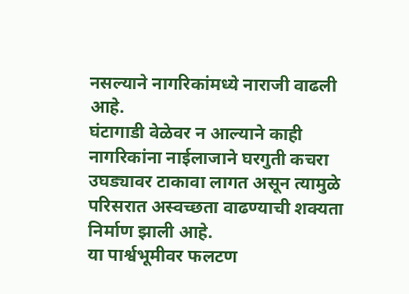नसल्याने नागरिकांमध्ये नाराजी वाढली आहे.
घंटागाडी वेळेवर न आल्याने काही नागरिकांना नाईलाजाने घरगुती कचरा उघड्यावर टाकावा लागत असून त्यामुळे परिसरात अस्वच्छता वाढण्याची शक्यता निर्माण झाली आहे.
या पार्श्वभूमीवर फलटण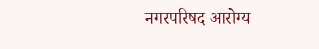नगरपरिषद आरोग्य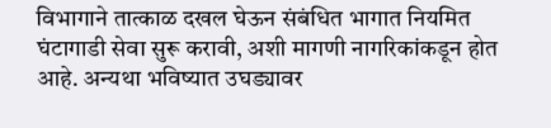विभागाने तात्काळ दखल घेऊन संबंधित भागात नियमित घंटागाडी सेवा सुरू करावी, अशी मागणी नागरिकांकडून होत आहे. अन्यथा भविष्यात उघड्यावर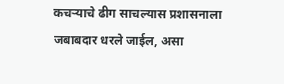कचऱ्याचे ढीग साचल्यास प्रशासनाला जबाबदार धरले जाईल, असा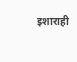इशाराही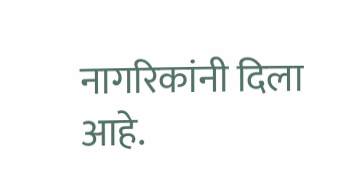नागरिकांनी दिला आहे.